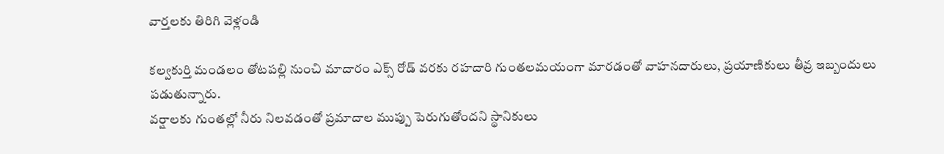వార్తలకు తిరిగి వెళ్లండి

కల్వకుర్తి మండలం తోటపల్లి నుంచి మాదారం ఎక్స్ రోడ్ వరకు రహదారి గుంతలమయంగా మారడంతో వాహనదారులు, ప్రయాణికులు తీవ్ర ఇబ్బందులు పడుతున్నారు.
వర్షాలకు గుంతల్లో నీరు నిలవడంతో ప్రమాదాల ముప్పు పెరుగుతోందని స్థానికులు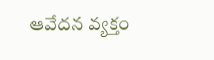ఆవేదన వ్యక్తం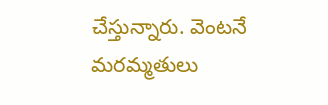చేస్తున్నారు. వెంటనే మరమ్మతులు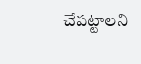చేపట్టాలని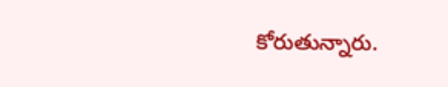కోరుతున్నారు.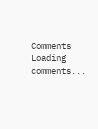Comments
Loading comments...